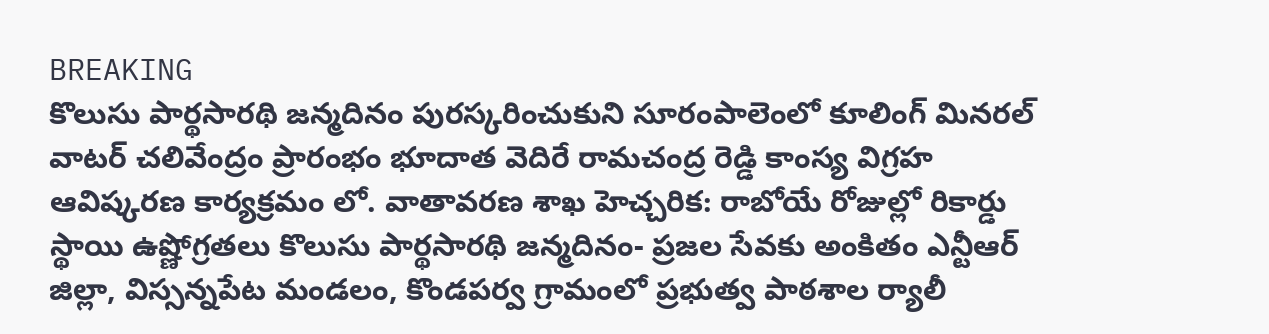BREAKING
కొలుసు పార్థసారథి జన్మదినం పురస్కరించుకుని సూరంపాలెంలో కూలింగ్ మినరల్ వాటర్ చలివేంద్రం ప్రారంభం భూదాత వెదిరే రామచంద్ర రెడ్డి కాంస్య విగ్రహ ఆవిష్కరణ కార్యక్రమం లో. వాతావరణ శాఖ హెచ్చరిక: రాబోయే రోజుల్లో రికార్డు స్థాయి ఉష్ణోగ్రతలు కొలుసు పార్థసారథి జన్మదినం- ప్రజల సేవకు అంకితం ఎన్టీఆర్ జిల్లా, విస్సన్నపేట మండలం, కొండపర్వ గ్రామంలో ప్రభుత్వ పాఠశాల ర్యాలీ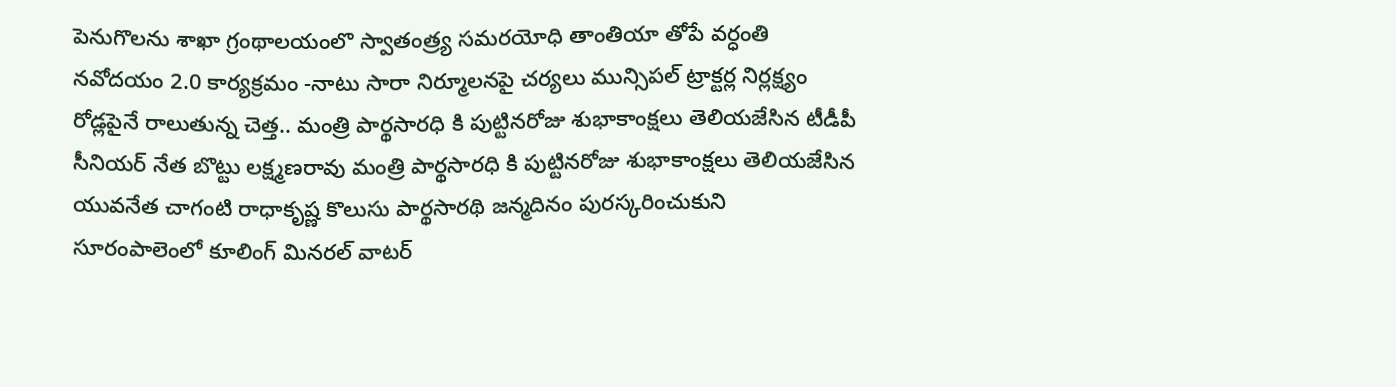పెనుగొలను శాఖా గ్రంథాలయంలొ స్వాతంత్ర్య సమరయోధి తాంతియా తోపే వర్ధంతి నవోదయం 2.0 కార్యక్రమం -నాటు సారా నిర్మూలనపై చర్యలు మున్సిపల్ ట్రాక్టర్ల నిర్లక్ష్యం రోడ్లపైనే రాలుతున్న చెత్త.. మంత్రి పార్థసారధి కి పుట్టినరోజు శుభాకాంక్షలు తెలియజేసిన టీడీపీ సీనియర్ నేత బొట్టు లక్ష్మణరావు మంత్రి పార్థసారధి కి పుట్టినరోజు శుభాకాంక్షలు తెలియజేసిన యువనేత చాగంటి రాధాకృష్ణ కొలుసు పార్థసారథి జన్మదినం పురస్కరించుకుని సూరంపాలెంలో కూలింగ్ మినరల్ వాటర్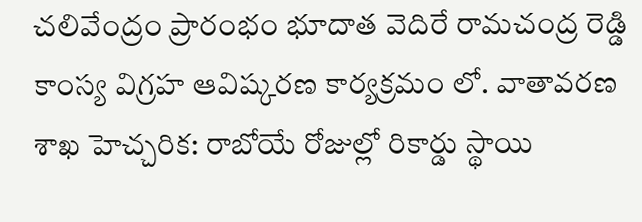చలివేంద్రం ప్రారంభం భూదాత వెదిరే రామచంద్ర రెడ్డి కాంస్య విగ్రహ ఆవిష్కరణ కార్యక్రమం లో. వాతావరణ శాఖ హెచ్చరిక: రాబోయే రోజుల్లో రికార్డు స్థాయి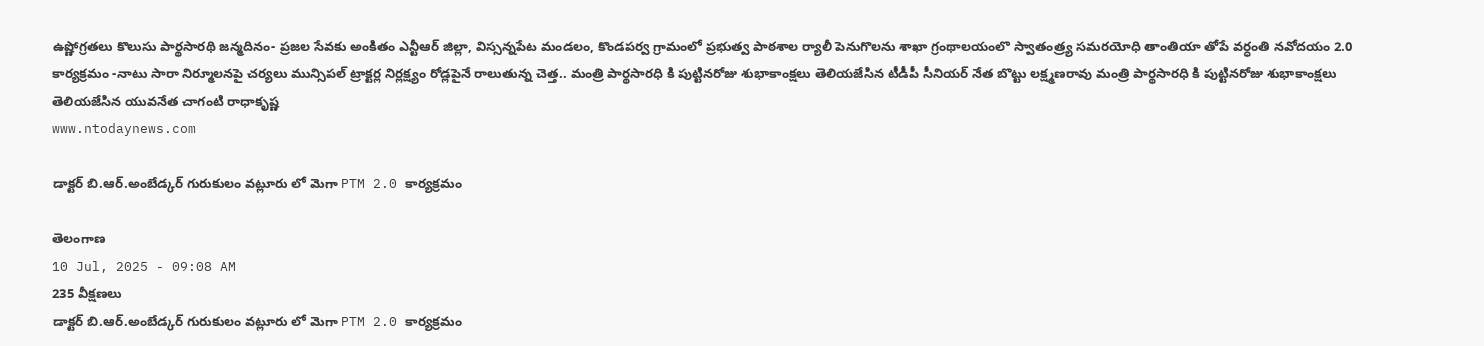ఉష్ణోగ్రతలు కొలుసు పార్థసారథి జన్మదినం- ప్రజల సేవకు అంకితం ఎన్టీఆర్ జిల్లా, విస్సన్నపేట మండలం, కొండపర్వ గ్రామంలో ప్రభుత్వ పాఠశాల ర్యాలీ పెనుగొలను శాఖా గ్రంథాలయంలొ స్వాతంత్ర్య సమరయోధి తాంతియా తోపే వర్ధంతి నవోదయం 2.0 కార్యక్రమం -నాటు సారా నిర్మూలనపై చర్యలు మున్సిపల్ ట్రాక్టర్ల నిర్లక్ష్యం రోడ్లపైనే రాలుతున్న చెత్త.. మంత్రి పార్థసారధి కి పుట్టినరోజు శుభాకాంక్షలు తెలియజేసిన టీడీపీ సీనియర్ నేత బొట్టు లక్ష్మణరావు మంత్రి పార్థసారధి కి పుట్టినరోజు శుభాకాంక్షలు తెలియజేసిన యువనేత చాగంటి రాధాకృష్ణ
www.ntodaynews.com

డాక్టర్ బి.ఆర్.అంబేడ్కర్ గురుకులం వట్లూరు లో మెగా PTM 2.0 కార్యక్రమం

తెలంగాణ
10 Jul, 2025 - 09:08 AM
235 వీక్షణలు
డాక్టర్ బి.ఆర్.అంబేడ్కర్ గురుకులం వట్లూరు లో మెగా PTM 2.0 కార్యక్రమం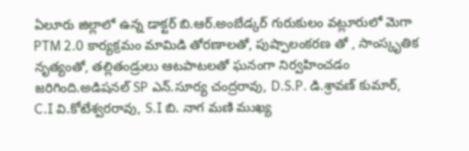ఏలూరు జిల్లాలో ఉన్న డాక్టర్ బి.ఆర్.అంబేడ్కర్ గురుకులం వట్లూరులో మెగా PTM 2.0 కార్యక్రమం మామిడి తోరణాలతో, పుష్పాలంకరణ తో , సాంస్కృతిక నృత్యంతో, తల్లితండ్రులు ఆటపాటలతో ఘనంగా నిర్వహించడం జరిగింది.అడిషనల్ SP ఎన్.సూర్య చంద్రరావు, D.S.P. డి.శ్రావణ్ కుమార్, C.I వి.కోటేశ్వరరావు, S.I బి. నాగ మణి ముఖ్య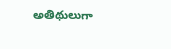అతిథులుగా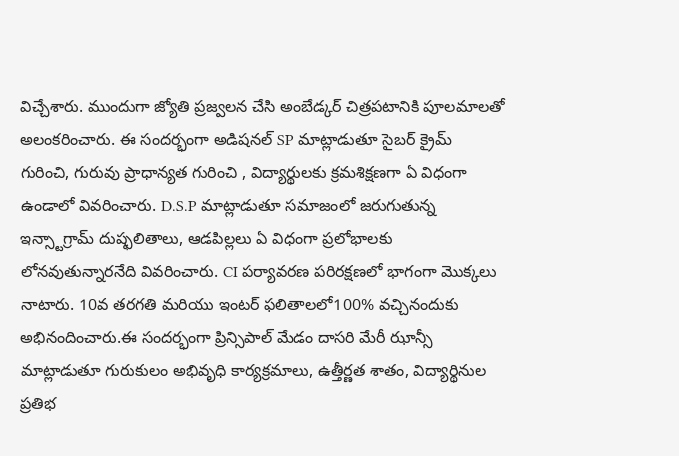విచ్చేశారు. ముందుగా జ్యోతి ప్రజ్వలన చేసి అంబేడ్కర్ చిత్రపటానికి పూలమాలతో అలంకరించారు. ఈ సందర్భంగా అడిషనల్ SP మాట్లాడుతూ సైబర్ క్రైమ్ గురించి, గురువు ప్రాధాన్యత గురించి , విద్యార్థులకు క్రమశిక్షణగా ఏ విధంగా ఉండాలో వివరించారు. D.S.P మాట్లాడుతూ సమాజంలో జరుగుతున్న ఇన్స్టాగ్రామ్ దుష్ఫలితాలు, ఆడపిల్లలు ఏ విధంగా ప్రలోభాలకు లోనవుతున్నారనేది వివరించారు. CI పర్యావరణ పరిరక్షణలో భాగంగా మొక్కలు నాటారు. 10వ తరగతి మరియు ఇంటర్ ఫలితాలలో100% వచ్చినందుకు అభినందించారు.ఈ సందర్భంగా ప్రిన్సిపాల్ మేడం దాసరి మేరీ ఝాన్సీ మాట్లాడుతూ గురుకులం అభివృధి కార్యక్రమాలు, ఉత్తీర్ణత శాతం, విద్యార్థినుల ప్రతిభ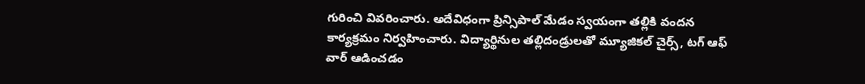గురించి వివరించారు. అదేవిధంగా ప్రిన్సిపాల్ మేడం స్వయంగా తల్లికి వందన కార్యక్రమం నిర్వహించారు. విద్యార్థినుల తల్లిదండ్రులతో మ్యూజికల్ చైర్స్, టగ్ ఆఫ్ వార్ ఆడించడం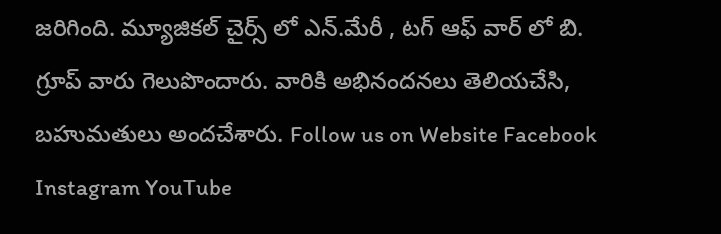జరిగింది. మ్యూజికల్ చైర్స్ లో ఎన్.మేరీ , టగ్ ఆఫ్ వార్ లో బి. గ్రూప్ వారు గెలుపొందారు. వారికి అభినందనలు తెలియచేసి, బహుమతులు అందచేశారు. Follow us on Website Facebook Instagram YouTube